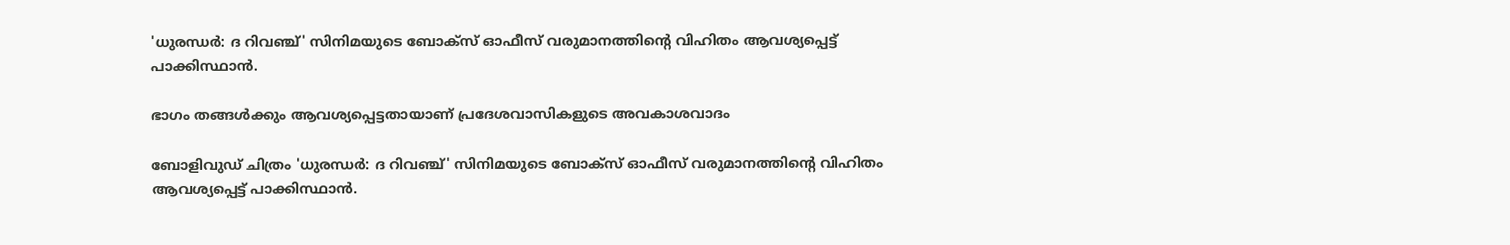'ധുരന്ധർ: ദ റിവഞ്ച്' സിനിമയുടെ ബോക്സ് ഓഫീസ് വരുമാനത്തിന്റെ വിഹിതം ആവശ്യപ്പെട്ട് പാക്കിസ്ഥാന്‍.

ഭാഗം തങ്ങള്‍ക്കും ആവശ്യപ്പെട്ടതായാണ് പ്രദേശവാസികളുടെ അവകാശവാദം

ബോളിവുഡ് ചിത്രം 'ധുരന്ധർ: ദ റിവഞ്ച്' സിനിമയുടെ ബോക്സ് ഓഫീസ് വരുമാനത്തിന്റെ വിഹിതം ആവശ്യപ്പെട്ട് പാക്കിസ്ഥാന്‍.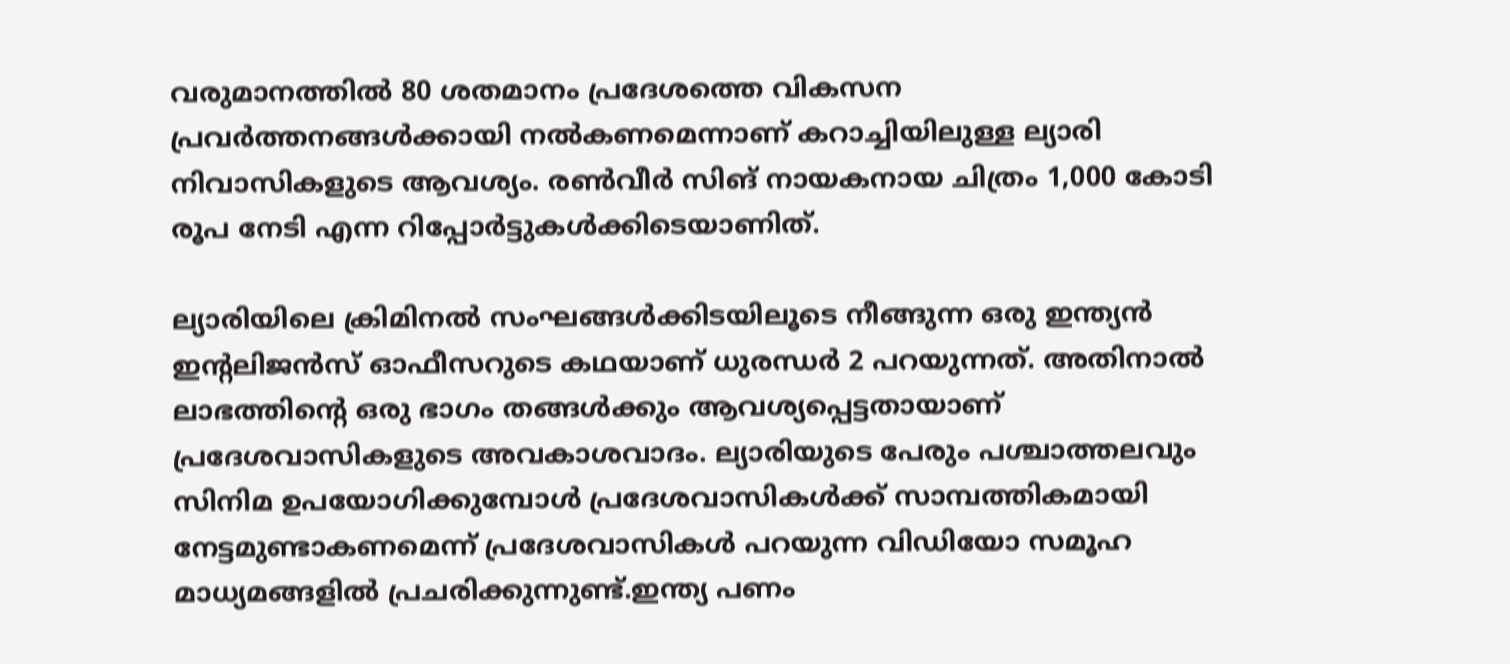വരുമാനത്തിൽ 80 ശതമാനം പ്രദേശത്തെ വികസന പ്രവർത്തനങ്ങൾക്കായി നൽകണമെന്നാണ് കറാച്ചിയിലുള്ള ല്യാരി നിവാസികളുടെ ആവശ്യം. രണ്‍വീര്‍ സിങ് നായകനായ ചിത്രം 1,000 കോടി രൂപ നേടി എന്ന റിപ്പോര്‍ട്ടുകള്‍ക്കിടെയാണിത്.

ല്യാരിയിലെ ക്രിമിനൽ സംഘങ്ങൾക്കിടയിലൂടെ നീങ്ങുന്ന ഒരു ഇന്ത്യൻ ഇന്‍റലിജൻസ് ഓഫീസറുടെ കഥയാണ് ധുരന്ധർ 2 പറയുന്നത്. അതിനാല്‍ ലാഭത്തിന്‍റെ ഒരു ഭാഗം തങ്ങള്‍ക്കും ആവശ്യപ്പെട്ടതായാണ് പ്രദേശവാസികളുടെ അവകാശവാദം. ല്യാരിയുടെ പേരും പശ്ചാത്തലവും സിനിമ ഉപയോഗിക്കുമ്പോള്‍ പ്രദേശവാസികള്‍ക്ക് സാമ്പത്തികമായി നേട്ടമുണ്ടാകണമെന്ന് പ്രദേശവാസികള്‍ പറയുന്ന വിഡിയോ സമൂഹ മാധ്യമങ്ങളില്‍ പ്രചരിക്കുന്നുണ്ട്.ഇന്ത്യ പണം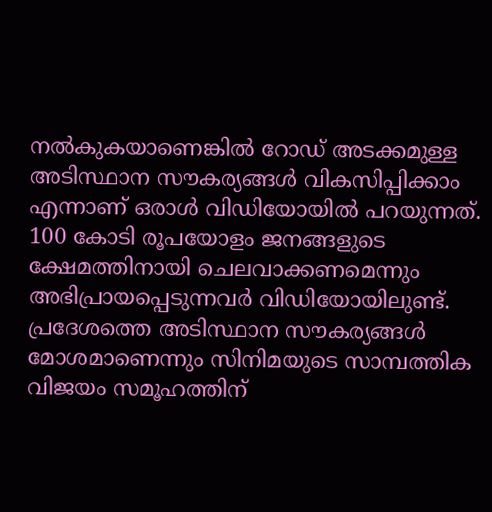നല്‍കുകയാണെങ്കില്‍ റോ‍ഡ് അടക്കമുള്ള അടിസ്ഥാന സൗകര്യങ്ങള്‍ വികസിപ്പിക്കാം എന്നാണ് ഒരാള്‍ വിഡിയോയില്‍ പറയുന്നത്. 100 കോടി രൂപയോളം ജനങ്ങളുടെ ക്ഷേമത്തിനായി ചെലവാക്കണമെന്നും അഭിപ്രായപ്പെടുന്നവര്‍ വിഡിയോയിലുണ്ട്. പ്രദേശത്തെ അടിസ്ഥാന സൗകര്യങ്ങള്‍ മോശമാണെന്നും സിനിമയുടെ സാമ്പത്തിക വിജയം സമൂഹത്തിന്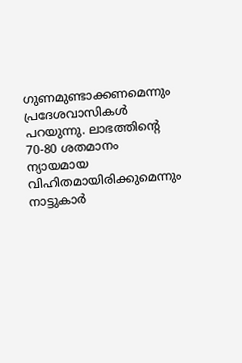ഗുണമുണ്ടാക്കണമെന്നും പ്രദേശവാസികള്‍ പറയുന്നു. ലാഭത്തിന്‍റെ 70-80 ശതമാനം ന്യായമായ വിഹിതമായിരിക്കുമെന്നും നാട്ടുകാര്‍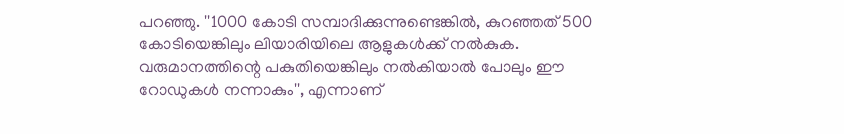പറഞ്ഞു. ''1000 കോടി സമ്പാദിക്കുന്നുണ്ടെങ്കിൽ, കുറഞ്ഞത് 500 കോടിയെങ്കിലും ലിയാരിയിലെ ആളുകൾക്ക് നൽകുക. വരുമാനത്തിന്റെ പകുതിയെങ്കിലും നൽകിയാൽ പോലും ഈ റോഡുകൾ നന്നാകും'', എന്നാണ്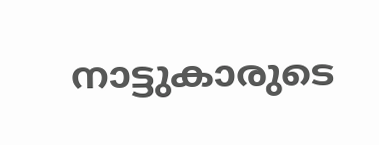നാട്ടുകാരുടെ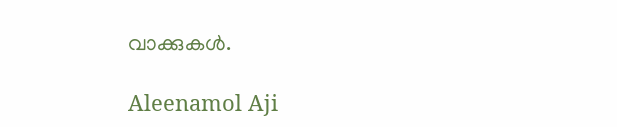വാക്കുകള്‍.

Aleenamol Aji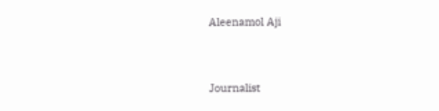Aleenamol Aji



Journalist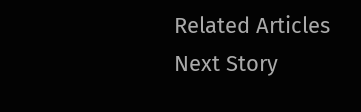Related Articles
Next Story